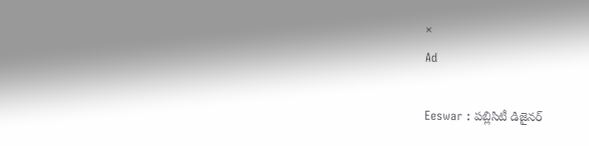×
Ad

Eeswar : పబ్లిసిటీ డిజైనర్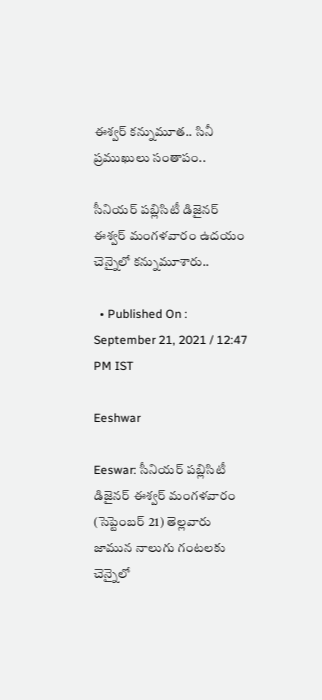ఈశ్వర్ కన్నుమూత.. సినీ ప్రముఖులు సంతాపం..

సీనియర్ పబ్లిసిటీ డిజైనర్ ఈశ్వర్ మంగళవారం ఉదయం చెన్నైలో కన్నుమూశారు..

  • Published On : September 21, 2021 / 12:47 PM IST

Eeshwar

Eeswar: సీనియర్ పబ్లిసిటీ డిజైనర్ ఈశ్వర్ మంగళవారం (సెప్టెంబర్ 21) తెల్లవారు జామున నాలుగు గంటలకు చెన్నైలో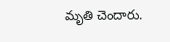మృతి చెందారు.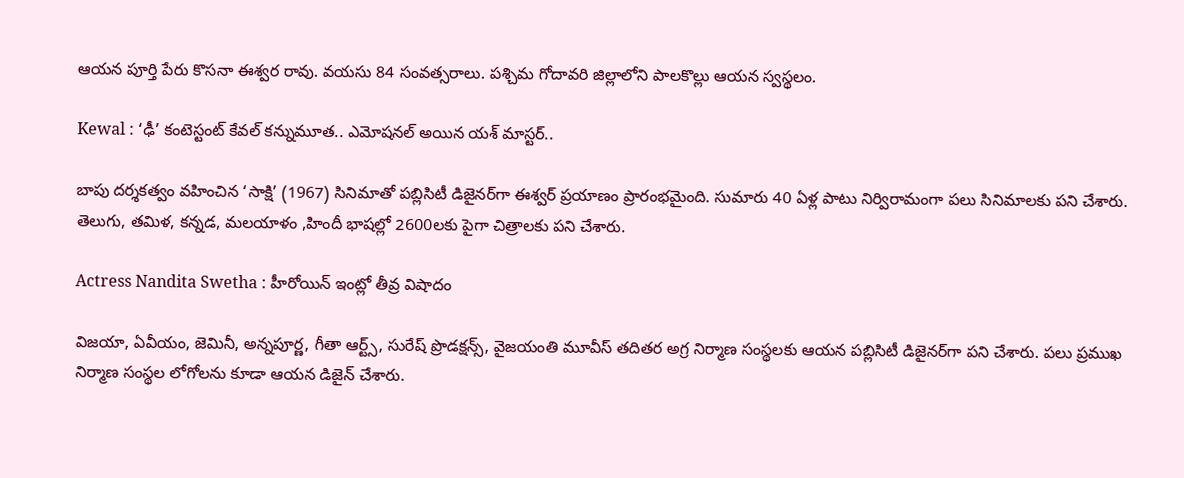ఆయన పూర్తి పేరు కొసనా ఈశ్వర రావు. వయసు 84 సంవత్సరాలు. పశ్చిమ గోదావరి జిల్లాలోని పాలకొల్లు ఆయన స్వస్థలం.

Kewal : ‘ఢీ’ కంటెస్టంట్ కేవల్ కన్నుమూత.. ఎమోషనల్ అయిన యశ్ మాస్టర్..

బాపు దర్శకత్వం వహించిన ‘సాక్షి’ (1967) సినిమాతో పబ్లిసిటీ డిజైనర్‌గా ఈశ్వర్ ప్రయాణం ప్రారంభమైంది. సుమారు 40 ఏళ్ల పాటు నిర్విరామంగా పలు సినిమాలకు పని చేశారు. తెలుగు, తమిళ, కన్నడ, మలయాళం ,హిందీ భాషల్లో 2600లకు పైగా చిత్రాలకు పని చేశారు.

Actress Nandita Swetha : హీరోయిన్ ఇంట్లో తీవ్ర విషాదం

విజయా, ఏవీయం, జెమినీ, అన్నపూర్ణ, గీతా ఆర్ట్స్, సురేష్ ప్రొడక్షన్స్, వైజయంతి మూవీస్ తదితర అగ్ర నిర్మాణ సంస్థలకు ఆయన పబ్లిసిటీ డిజైనర్‌గా పని చేశారు. పలు ప్రముఖ నిర్మాణ సంస్థల లోగోలను కూడా ఆయన డిజైన్ చేశారు.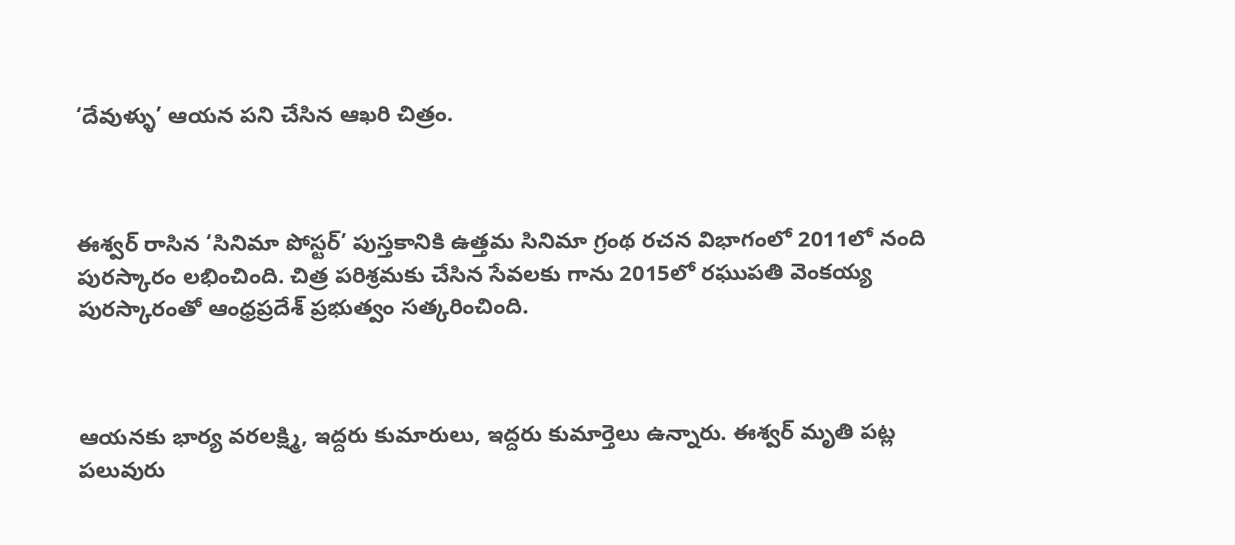‘దేవుళ్ళు’ ఆయన పని చేసిన ఆఖరి చిత్రం.



ఈశ్వర్ రాసిన ‘సినిమా పోస్టర్’ పుస్తకానికి ఉత్తమ సినిమా గ్రంథ రచన విభాగంలో 2011లో నంది పురస్కారం లభించింది. చిత్ర పరిశ్రమకు చేసిన సేవలకు గాను 2015లో రఘుపతి వెంకయ్య పురస్కారంతో ఆంధ్రప్రదేశ్ ప్రభుత్వం సత్కరించింది.



ఆయనకు భార్య వరలక్ష్మి, ఇద్దరు కుమారులు, ఇద్దరు కుమార్తెలు ఉన్నారు. ఈశ్వర్ మృతి పట్ల పలువురు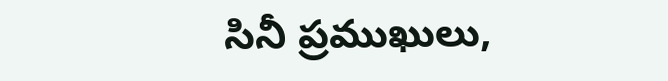సినీ ప్రముఖులు,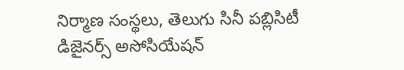నిర్మాణ సంస్థలు, తెలుగు సినీ పబ్లిసిటీ డిజైనర్స్ అసోసియేషన్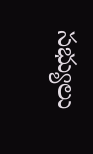సభ్యులు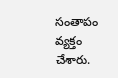సంతాపం వ్యక్తం చేశారు.